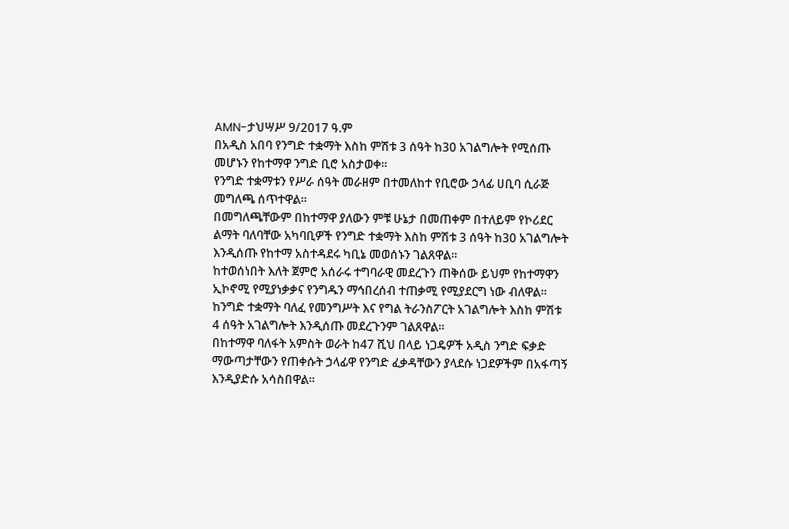AMN-ታህሣሥ 9/2017 ዓ.ም
በአዲስ አበባ የንግድ ተቋማት እስከ ምሽቱ 3 ሰዓት ከ30 አገልግሎት የሚሰጡ መሆኑን የከተማዋ ንግድ ቢሮ አስታወቀ።
የንግድ ተቋማቱን የሥራ ሰዓት መራዘም በተመለከተ የቢሮው ኃላፊ ሀቢባ ሲራጅ መግለጫ ሰጥተዋል።
በመግለጫቸውም በከተማዋ ያለውን ምቹ ሁኔታ በመጠቀም በተለይም የኮሪደር ልማት ባለባቸው አካባቢዎች የንግድ ተቋማት እስከ ምሽቱ 3 ሰዓት ከ30 አገልግሎት እንዲሰጡ የከተማ አስተዳደሩ ካቢኔ መወሰኑን ገልጸዋል።
ከተወሰነበት እለት ጀምሮ አሰራሩ ተግባራዊ መደረጉን ጠቅሰው ይህም የከተማዋን ኢኮኖሚ የሚያነቃቃና የንግዱን ማኅበረሰብ ተጠቃሚ የሚያደርግ ነው ብለዋል።
ከንግድ ተቋማት ባለፈ የመንግሥት እና የግል ትራንስፖርት አገልግሎት እስከ ምሽቱ 4 ሰዓት አገልግሎት እንዲሰጡ መደረጉንም ገልጸዋል።
በከተማዋ ባለፋት አምስት ወራት ከ47 ሺህ በላይ ነጋዴዎች አዲስ ንግድ ፍቃድ ማውጣታቸውን የጠቀሱት ኃላፊዋ የንግድ ፈቃዳቸውን ያላደሱ ነጋደዎችም በአፋጣኝ እንዲያድሱ አሳስበዋል።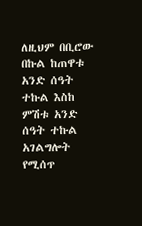ለዚህም በቢሮው በኩል ከጠዋቱ አንድ ሰዓት ተኩል እስከ ምሽቱ አንድ ሰዓት ተኩል አገልግሎት የሚሰጥ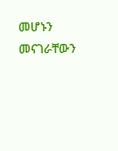መሆኑን መናገራቸውን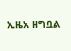ኢዜአ ዘግቧል